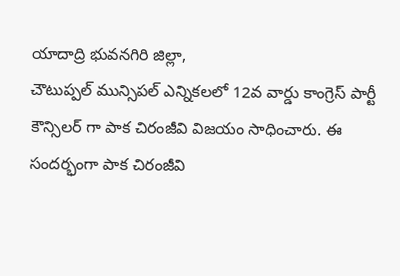యాదాద్రి భువనగిరి జిల్లా,
చౌటుప్పల్ మున్సిపల్ ఎన్నికలలో 12వ వార్డు కాంగ్రెస్ పార్టీ కౌన్సిలర్ గా పాక చిరంజీవి విజయం సాధించారు. ఈ సందర్భంగా పాక చిరంజీవి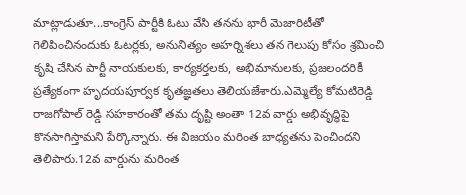మాట్లాడుతూ...కాంగ్రెస్ పార్టీకి ఓటు వేసి తనను భారీ మెజారిటీతో గెలిపించినందుకు ఓటర్లకు, అనునిత్యం అహర్నిశలు తన గెలుపు కోసం శ్రమించి కృషి చేసిన పార్టీ నాయకులకు, కార్యకర్తలకు, అభిమానులకు, ప్రజలందరికీ ప్రత్యేకంగా హృదయపూర్వక కృతజ్ఞతలు తెలియజేశారు.ఎమ్మెల్యే కోమటిరెడ్డి రాజగోపాల్ రెడ్డి సహకారంతో తమ దృష్టి అంతా 12వ వార్డు అభివృద్ధిపై కొనసాగిస్తామని పేర్కొన్నారు. ఈ విజయం మరింత బాధ్యతను పెంచిందని తెలిపారు.12వ వార్డును మరింత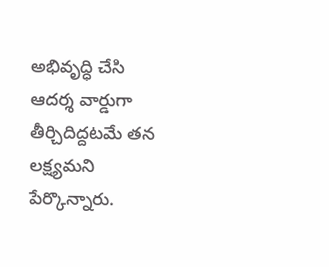అభివృద్ధి చేసి ఆదర్శ వార్డుగా తీర్చిదిద్దటమే తన లక్ష్యమని పేర్కొన్నారు.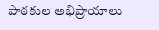పాఠకుల అభిప్రాయాలు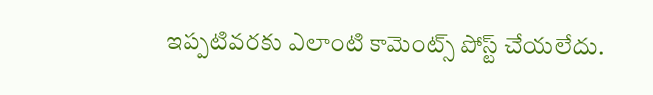ఇప్పటివరకు ఎలాంటి కామెంట్స్ పోస్ట్ చేయలేదు.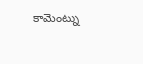కామెంట్ను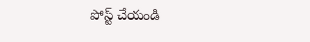పోస్ట్ చేయండి